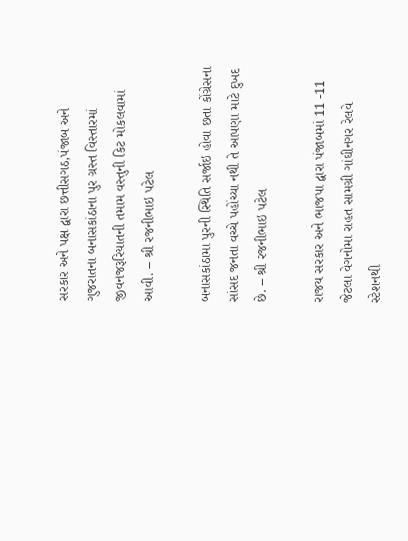સરકાર અને પક્ષ દ્વારા છત્તીસગઠ,પંજાબ અને ગુજરાતના બનાસકાંઠાના પુર ગ્રસ્ત વિસ્તારમાં જીવનજરૂરિયાતની તમામ વસ્તુની કિટ મોકલવામાં આવી. – શ્રી રજનીભાઇ પટેલ

બનાસકાંઠામા પુરની સ્થિતિ સર્જાઇ હોવા છતા કોંગ્રેસના સાંસદ જનતા વચ્ચે પહોંચ્યા નથી તે આપણા માટે દુખદ છે. – શ્રી રજનીભાઇ પટેલ

રાજય સરકાર અને ભાજપા દ્વારા પંજાબમાં 11 -11 જેટલા વેગનોમા રાહત સામગ્રી ગાંઘીનગર રેલવે સ્ટેશનથી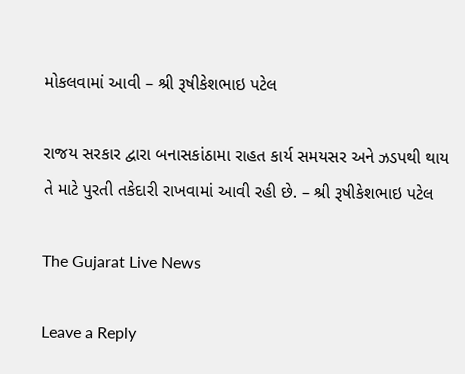મોકલવામાં આવી – શ્રી રૂષીકેશભાઇ પટેલ

રાજય સરકાર દ્વારા બનાસકાંઠામા રાહત કાર્ય સમયસર અને ઝડપથી થાય તે માટે પુરતી તકેદારી રાખવામાં આવી રહી છે. – શ્રી રૂષીકેશભાઇ પટેલ

The Gujarat Live News

Leave a Reply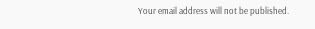Your email address will not be published.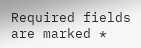Required fields are marked *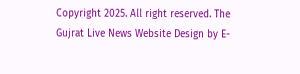Copyright 2025. All right reserved. The Gujrat Live News Website Design by E-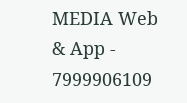MEDIA Web & App - 7999906109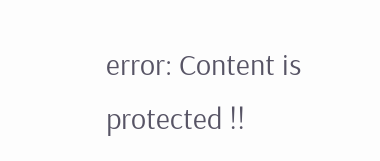error: Content is protected !!